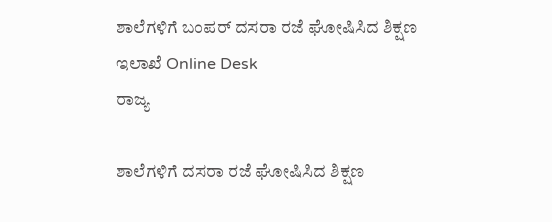ಶಾಲೆಗಳಿಗೆ ಬಂಪರ್ ದಸರಾ ರಜೆ ಘೋಷಿಸಿದ ಶಿಕ್ಷಣ ಇಲಾಖೆ Online Desk
ರಾಜ್ಯ

ಶಾಲೆಗಳಿಗೆ ದಸರಾ ರಜೆ ಘೋಷಿಸಿದ ಶಿಕ್ಷಣ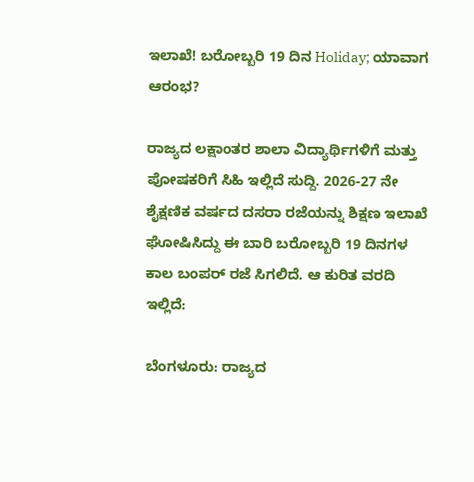ಇಲಾಖೆ! ಬರೋಬ್ಬರಿ 19 ದಿನ Holiday; ಯಾವಾಗ ಆರಂಭ?

ರಾಜ್ಯದ ಲಕ್ಷಾಂತರ ಶಾಲಾ ವಿದ್ಯಾರ್ಥಿಗಳಿಗೆ ಮತ್ತು ಪೋಷಕರಿಗೆ ಸಿಹಿ ಇಲ್ಲಿದೆ ಸುದ್ದಿ. 2026-27 ನೇ ಶೈಕ್ಷಣಿಕ ವರ್ಷದ ದಸರಾ ರಜೆಯನ್ನು ಶಿಕ್ಷಣ ಇಲಾಖೆ ಘೋಷಿಸಿದ್ದು ಈ ಬಾರಿ ಬರೋಬ್ಬರಿ 19 ದಿನಗಳ ಕಾಲ ಬಂಪರ್ ರಜೆ ಸಿಗಲಿದೆ. ಆ ಕುರಿತ ವರದಿ ಇಲ್ಲಿದೆ:

ಬೆಂಗಳೂರು: ರಾಜ್ಯದ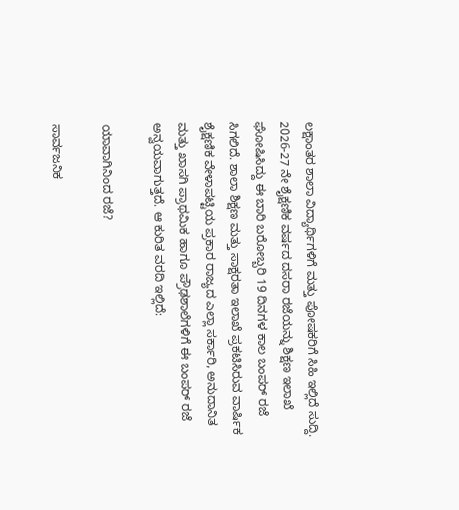ಲಕ್ಷಾಂತರ ಶಾಲಾ ವಿದ್ಯಾರ್ಥಿಗಳಿಗೆ ಮತ್ತು ಪೋಷಕರಿಗೆ ಸಿಹಿ ಇಲ್ಲಿದೆ ಸುದ್ದಿ. 2026-27 ನೇ ಶೈಕ್ಷಣಿಕ ವರ್ಷದ ದಸರಾ ರಜೆಯನ್ನು ಶಿಕ್ಷಣ ಇಲಾಖೆ ಘೋಷಿಸಿದ್ದು ಈ ಬಾರಿ ಬರೋಬ್ಬರಿ 19 ದಿನಗಳ ಕಾಲ ಬಂಪರ್ ರಜೆ ಸಿಗಲಿದೆ. ಶಾಲಾ ಶಿಕ್ಷಣ ಮತ್ತು ಸಾಕ್ಷರತಾ ಇಲಾಖೆ ಪ್ರಕಟಿಸಿರುವ ವಾರ್ಷಿಕ ಶೈಕ್ಷಣಿಕ ವೇಳಾಪಟ್ಟಿಯ ಪ್ರಕಾರ ರಾಜ್ಯದ ಎಲ್ಲಾ ಸರ್ಕಾರಿ, ಅನುದಾನಿತ ಮತ್ತು ಖಾಸಗಿ ಪ್ರಾಥಮಿಕ ಹಾಗೂ ಪ್ರೌಢಶಾಲೆಗಳಿಗೆ ಈ ಬಂಪರ್ ರಜೆ ಅನ್ವಯವಾಗುತ್ತದೆ. ಆ ಕುರಿತ ವರದಿ ಇಲ್ಲಿದೆ:

ಯಾವಾಗಿನಿಂದ ರಜೆ?

ಸಾರ್ವಜನಿಕ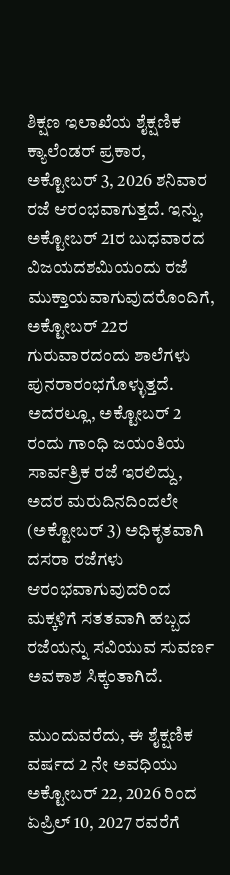ಶಿಕ್ಷಣ ಇಲಾಖೆಯ ಶೈಕ್ಷಣಿಕ ಕ್ಯಾಲೆಂಡರ್ ಪ್ರಕಾರ, ಅಕ್ಟೋಬರ್ 3, 2026 ಶನಿವಾರ ರಜೆ ಆರಂಭವಾಗುತ್ತದೆ. ಇನ್ನು, ಅಕ್ಟೋಬರ್ 21ರ ಬುಧವಾರದ ವಿಜಯದಶಮಿಯಂದು ರಜೆ ಮುಕ್ತಾಯವಾಗುವುದರೊಂದಿಗೆ, ಅಕ್ಟೋಬರ್ 22ರ ಗುರುವಾರದಂದು ಶಾಲೆಗಳು ಪುನರಾರಂಭಗೊಳ್ಳುತ್ತದೆ. ಅದರಲ್ಲೂ, ಅಕ್ಟೋಬರ್ 2 ರಂದು ಗಾಂಧಿ ಜಯಂತಿಯ ಸಾರ್ವತ್ರಿಕ ರಜೆ ಇರಲಿದ್ದು, ಅದರ ಮರುದಿನದಿಂದಲೇ (ಅಕ್ಟೋಬರ್ 3) ಅಧಿಕೃತವಾಗಿ ದಸರಾ ರಜೆಗಳು ಆರಂಭವಾಗುವುದರಿಂದ ಮಕ್ಕಳಿಗೆ ಸತತವಾಗಿ ಹಬ್ಬದ ರಜೆಯನ್ನು ಸವಿಯುವ ಸುವರ್ಣ ಅವಕಾಶ ಸಿಕ್ಕಂತಾಗಿದೆ.

ಮುಂದುವರೆದು, ಈ ಶೈಕ್ಷಣಿಕ ವರ್ಷದ 2 ನೇ ಅವಧಿಯು ಅಕ್ಟೋಬರ್ 22, 2026 ರಿಂದ ಏಪ್ರಿಲ್ 10, 2027 ರವರೆಗೆ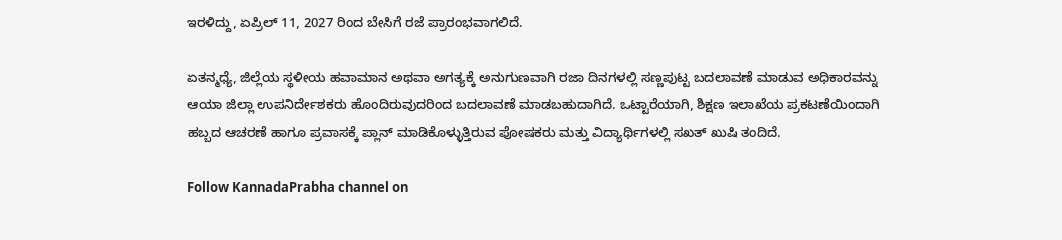ಇರಳಿದ್ದು, ಏಪ್ರಿಲ್ 11, 2027 ರಿಂದ ಬೇಸಿಗೆ ರಜೆ ಪ್ರಾರಂಭವಾಗಲಿದೆ.

ಏತನ್ಮಧ್ಯೆ, ಜಿಲ್ಲೆಯ ಸ್ಥಳೀಯ ಹವಾಮಾನ ಅಥವಾ ಅಗತ್ಯಕ್ಕೆ ಅನುಗುಣವಾಗಿ ರಜಾ ದಿನಗಳಲ್ಲಿ ಸಣ್ಣಪುಟ್ಟ ಬದಲಾವಣೆ ಮಾಡುವ ಅಧಿಕಾರವನ್ನು ಆಯಾ ಜಿಲ್ಲಾ ಉಪನಿರ್ದೇಶಕರು ಹೊಂದಿರುವುದರಿಂದ ಬದಲಾವಣೆ ಮಾಡಬಹುದಾಗಿದೆ. ಒಟ್ಟಾರೆಯಾಗಿ, ಶಿಕ್ಷಣ ಇಲಾಖೆಯ ಪ್ರಕಟಣೆಯಿಂದಾಗಿ ಹಬ್ಬದ ಆಚರಣೆ ಹಾಗೂ ಪ್ರವಾಸಕ್ಕೆ ಪ್ಲಾನ್ ಮಾಡಿಕೊಳ್ಳುತ್ತಿರುವ ಪೋಷಕರು ಮತ್ತು ವಿದ್ಯಾರ್ಥಿಗಳಲ್ಲಿ ಸಖತ್ ಖುಷಿ ತಂದಿದೆ.

Follow KannadaPrabha channel on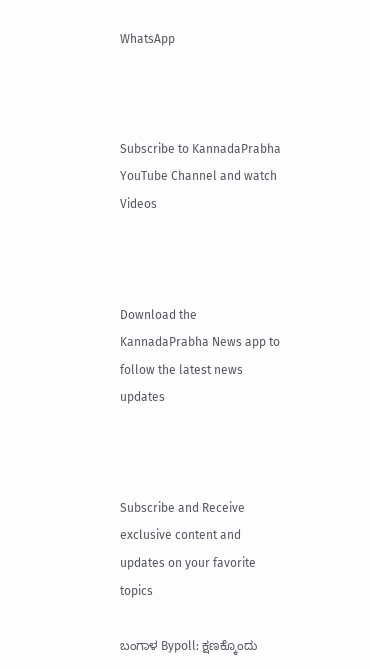WhatsApp



Subscribe to KannadaPrabha YouTube Channel and watch Videos



Download the KannadaPrabha News app to follow the latest news updates



Subscribe and Receive exclusive content and updates on your favorite topics

ಬಂಗಾಳ Bypoll: ಕ್ಷಣಕ್ಕೊಂದು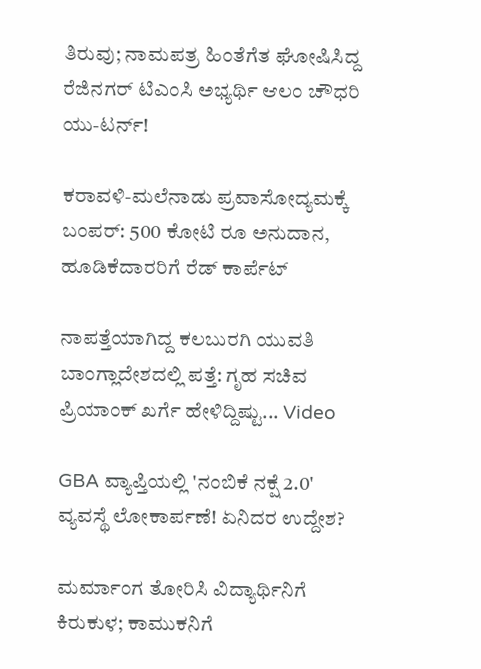ತಿರುವು; ನಾಮಪತ್ರ ಹಿಂತೆಗೆತ ಘೋಷಿಸಿದ್ದ ರೆಜಿನಗರ್ ಟಿಎಂಸಿ ಅಭ್ಯರ್ಥಿ ಆಲಂ ಚೌಧರಿ ಯು-ಟರ್ನ್!

ಕರಾವಳಿ-ಮಲೆನಾಡು ಪ್ರವಾಸೋದ್ಯಮಕ್ಕೆ ಬಂಪರ್: 500 ಕೋಟಿ ರೂ ಅನುದಾನ, ಹೂಡಿಕೆದಾರರಿಗೆ ರೆಡ್ ಕಾರ್ಪೆಟ್

ನಾಪತ್ತೆಯಾಗಿದ್ದ ಕಲಬುರಗಿ ಯುವತಿ ಬಾಂಗ್ಲಾದೇಶದಲ್ಲಿ ಪತ್ತೆ: ಗೃಹ ಸಚಿವ ಪ್ರಿಯಾಂಕ್ ಖರ್ಗೆ ಹೇಳಿದ್ದಿಷ್ಟು... Video

GBA ವ್ಯಾಪ್ತಿಯಲ್ಲಿ 'ನಂಬಿಕೆ ನಕ್ಷೆ 2.0' ವ್ಯವಸ್ಥೆ ಲೋಕಾರ್ಪಣೆ! ಏನಿದರ ಉದ್ದೇಶ?

ಮರ್ಮಾಂಗ ತೋರಿಸಿ ವಿದ್ಯಾರ್ಥಿನಿಗೆ ಕಿರುಕುಳ; ಕಾಮುಕನಿಗೆ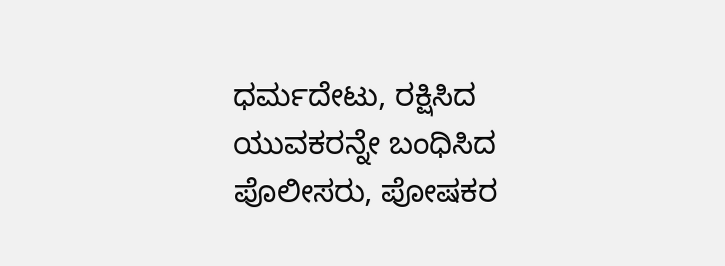ಧರ್ಮದೇಟು, ರಕ್ಷಿಸಿದ ಯುವಕರನ್ನೇ ಬಂಧಿಸಿದ ಪೊಲೀಸರು, ಪೋಷಕರ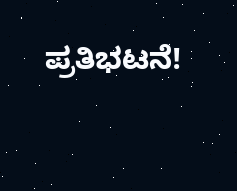ಪ್ರತಿಭಟನೆ!